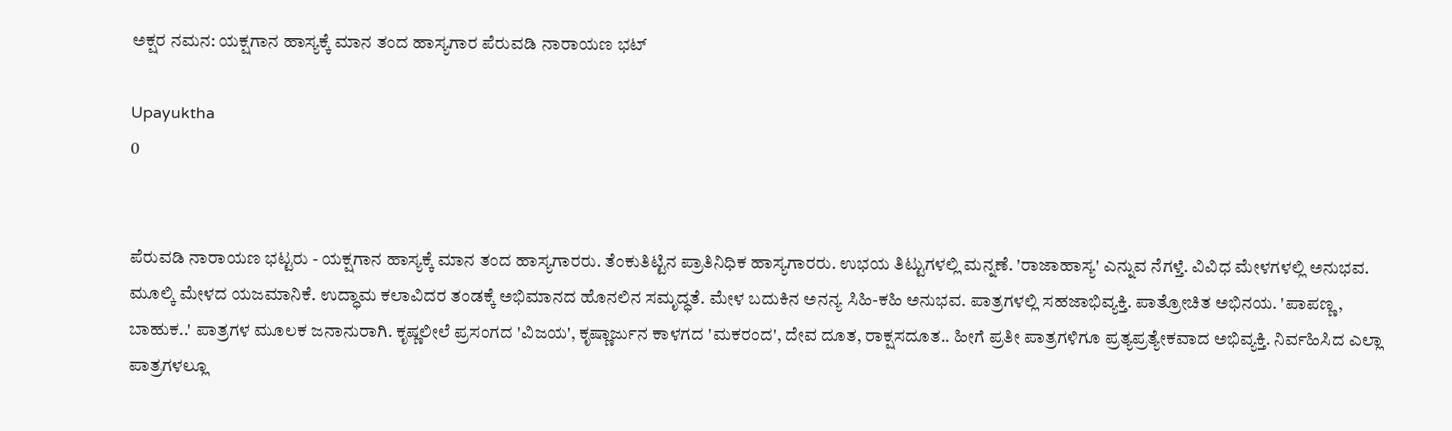ಅಕ್ಷರ ನಮನ: ಯಕ್ಷಗಾನ ಹಾಸ್ಯಕ್ಕೆ ಮಾನ ತಂದ ಹಾಸ್ಯಗಾರ ಪೆರುವಡಿ ನಾರಾಯಣ ಭಟ್

Upayuktha
0


ಪೆರುವಡಿ ನಾರಾಯಣ ಭಟ್ಟರು - ಯಕ್ಷಗಾನ ಹಾಸ್ಯಕ್ಕೆ ಮಾನ ತಂದ ಹಾಸ್ಯಗಾರರು. ತೆಂಕುತಿಟ್ಟಿನ ಪ್ರಾತಿನಿಧಿಕ ಹಾಸ್ಯಗಾರರು. ಉಭಯ ತಿಟ್ಟುಗಳಲ್ಲಿ ಮನ್ನಣೆ. 'ರಾಜಾಹಾಸ್ಯ' ಎನ್ನುವ ನೆಗಳ್ತೆ. ವಿವಿಧ ಮೇಳಗಳಲ್ಲಿ ಅನುಭವ. ಮೂಲ್ಕಿ ಮೇಳದ ಯಜಮಾನಿಕೆ. ಉದ್ಧಾಮ ಕಲಾವಿದರ ತಂಡಕ್ಕೆ ಅಭಿಮಾನದ ಹೊನಲಿನ ಸಮೃದ್ಧತೆ. ಮೇಳ ಬದುಕಿನ ಅನನ್ಯ ಸಿಹಿ-ಕಹಿ ಅನುಭವ. ಪಾತ್ರಗಳಲ್ಲಿ ಸಹಜಾಭಿವ್ಯಕ್ತಿ. ಪಾತ್ರೋಚಿತ ಅಭಿನಯ. 'ಪಾಪಣ್ಣ, ಬಾಹುಕ..' ಪಾತ್ರಗಳ ಮೂಲಕ ಜನಾನುರಾಗಿ. ಕೃಷ್ಣಲೀಲೆ ಪ್ರಸಂಗದ 'ವಿಜಯ', ಕೃಷ್ಣಾರ್ಜುನ ಕಾಳಗದ 'ಮಕರಂದ', ದೇವ ದೂತ, ರಾಕ್ಷಸದೂತ.. ಹೀಗೆ ಪ್ರತೀ ಪಾತ್ರಗಳಿಗೂ ಪ್ರತ್ಯಪ್ರತ್ಯೇಕವಾದ ಅಭಿವ್ಯಕ್ತಿ. ನಿರ್ವಹಿಸಿದ ಎಲ್ಲಾ ಪಾತ್ರಗಳಲ್ಲೂ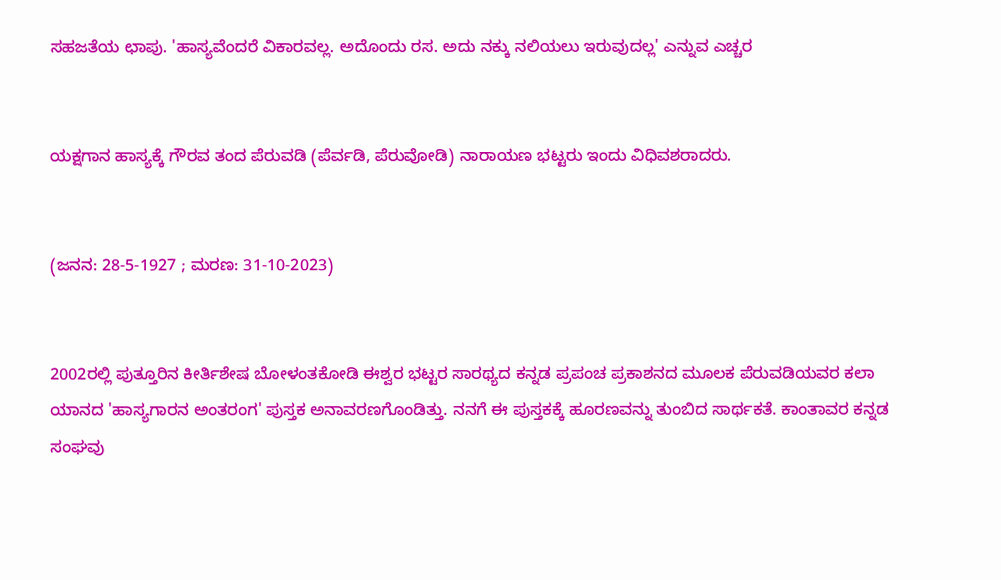ಸಹಜತೆಯ ಛಾಪು. 'ಹಾಸ್ಯವೆಂದರೆ ವಿಕಾರವಲ್ಲ. ಅದೊಂದು ರಸ. ಅದು ನಕ್ಕು ನಲಿಯಲು ಇರುವುದಲ್ಲ' ಎನ್ನುವ ಎಚ್ಚರ


ಯಕ್ಷಗಾನ ಹಾಸ್ಯಕ್ಕೆ ಗೌರವ ತಂದ ಪೆರುವಡಿ (ಪೆರ್ವಡಿ, ಪೆರುವೋಡಿ) ನಾರಾಯಣ ಭಟ್ಟರು ಇಂದು ವಿಧಿವಶರಾದರು.


(ಜನನ: 28-5-1927 ; ಮರಣ: 31-10-2023)


2002ರಲ್ಲಿ ಪುತ್ತೂರಿನ ಕೀರ್ತಿಶೇಷ ಬೋಳಂತಕೋಡಿ ಈಶ್ವರ ಭಟ್ಟರ ಸಾರಥ್ಯದ ಕನ್ನಡ ಪ್ರಪಂಚ ಪ್ರಕಾಶನದ ಮೂಲಕ ಪೆರುವಡಿಯವರ ಕಲಾ ಯಾನದ 'ಹಾಸ್ಯಗಾರನ ಅಂತರಂಗ' ಪುಸ್ತಕ ಅನಾವರಣಗೊಂಡಿತ್ತು. ನನಗೆ ಈ ಪುಸ್ತಕಕ್ಕೆ ಹೂರಣವನ್ನು ತುಂಬಿದ ಸಾರ್ಥಕತೆ. ಕಾಂತಾವರ ಕನ್ನಡ ಸಂಘವು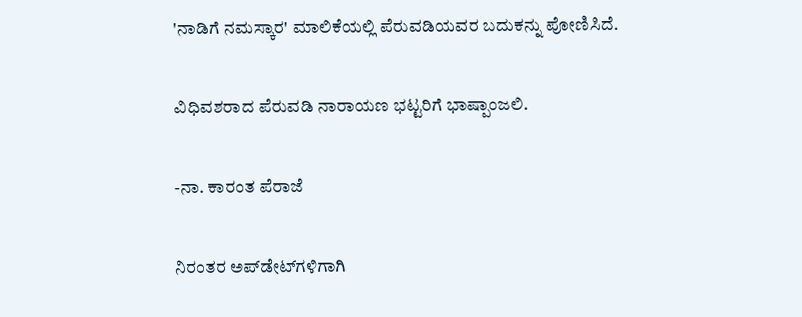'ನಾಡಿಗೆ ನಮಸ್ಕಾರ' ಮಾಲಿಕೆಯಲ್ಲಿ ಪೆರುವಡಿಯವರ ಬದುಕನ್ನು ಪೋಣಿಸಿದೆ.


ವಿಧಿವಶರಾದ ಪೆರುವಡಿ ನಾರಾಯಣ ಭಟ್ಟರಿಗೆ ಭಾಷ್ಪಾಂಜಲಿ.


-ನಾ. ಕಾರಂತ ಪೆರಾಜೆ


ನಿರಂತರ ಅಪ್‌ಡೇಟ್‌ಗಳಿಗಾಗಿ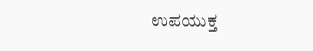ಉಪಯುಕ್ತ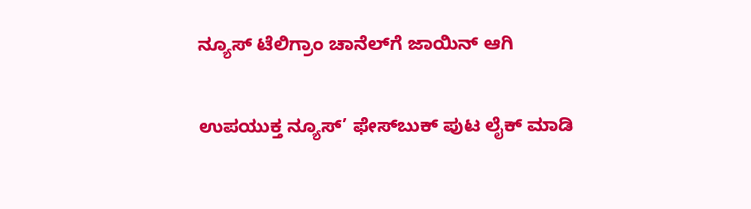ನ್ಯೂಸ್‌ ಟೆಲಿಗ್ರಾಂ ಚಾನೆಲ್‌ಗೆ ಜಾಯಿನ್‌ ಆಗಿ

ಉಪಯುಕ್ತ ನ್ಯೂಸ್‌’ ಫೇಸ್‌ಬುಕ್ ಪುಟ ಲೈಕ್ ಮಾಡಿ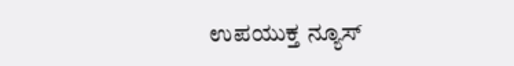ಉಪಯುಕ್ತ ನ್ಯೂಸ್‌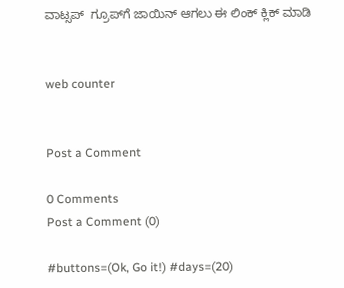ವಾಟ್ಸಪ್‌  ಗ್ರೂಪ್‌ಗೆ ಜಾಯಿನ್ ಆಗಲು ಈ ಲಿಂಕ್ ಕ್ಲಿಕ್ ಮಾಡಿ


web counter


Post a Comment

0 Comments
Post a Comment (0)

#buttons=(Ok, Go it!) #days=(20)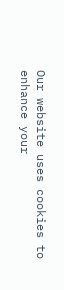Our website uses cookies to enhance your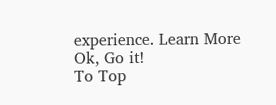experience. Learn More
Ok, Go it!
To Top